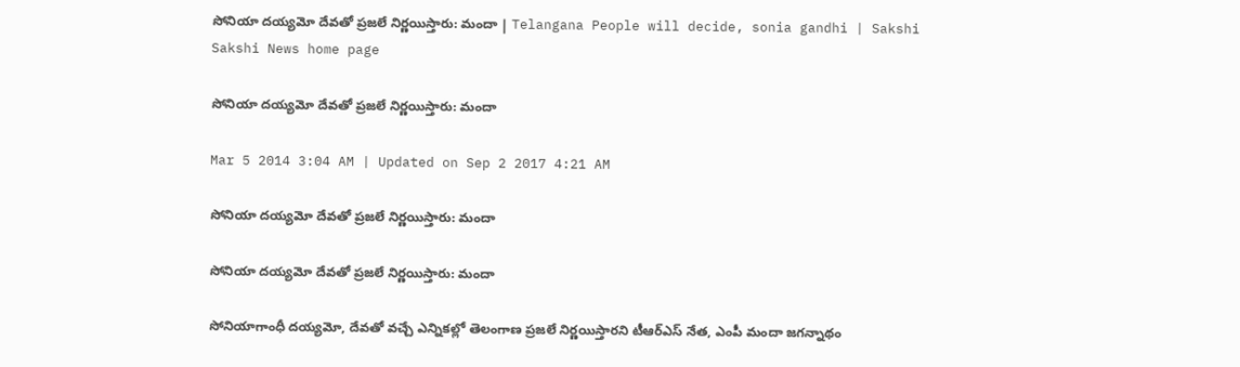సోనియా దయ్యమో దేవతో ప్రజలే నిర్ణయిస్తారు: మందా | Telangana People will decide, sonia gandhi | Sakshi
Sakshi News home page

సోనియా దయ్యమో దేవతో ప్రజలే నిర్ణయిస్తారు: మందా

Mar 5 2014 3:04 AM | Updated on Sep 2 2017 4:21 AM

సోనియా దయ్యమో దేవతో ప్రజలే నిర్ణయిస్తారు: మందా

సోనియా దయ్యమో దేవతో ప్రజలే నిర్ణయిస్తారు: మందా

సోనియాగాంధీ దయ్యమో, దేవతో వచ్చే ఎన్నికల్లో తెలంగాణ ప్రజలే నిర్ణయిస్తారని టీఆర్‌ఎస్ నేత, ఎంపీ మందా జగన్నాథం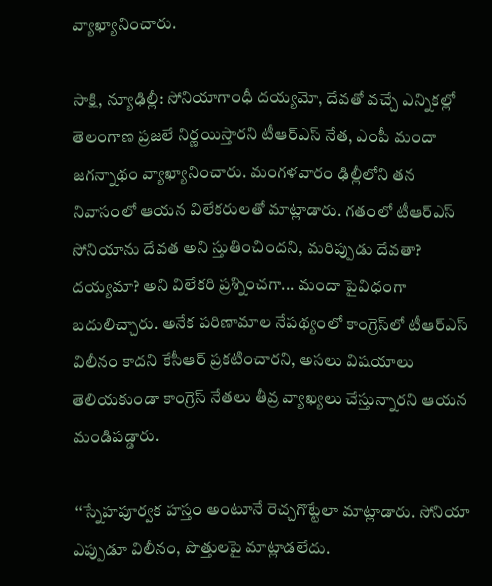వ్యాఖ్యానించారు.

సాక్షి, న్యూఢిల్లీ: సోనియాగాంధీ దయ్యమో, దేవతో వచ్చే ఎన్నికల్లో తెలంగాణ ప్రజలే నిర్ణయిస్తారని టీఆర్‌ఎస్ నేత, ఎంపీ మందా జగన్నాథం వ్యాఖ్యానించారు. మంగళవారం ఢిల్లీలోని తన నివాసంలో ఆయన విలేకరులతో మాట్లాడారు. గతంలో టీఆర్‌ఎస్ సోనియాను దేవత అని స్తుతించిందని, మరిప్పుడు దేవతా? దయ్యమా? అని విలేకరి ప్రశ్నించగా... మందా పైవిధంగా బదులిచ్చారు. అనేక పరిణామాల నేపథ్యంలో కాంగ్రెస్‌లో టీఆర్‌ఎస్ విలీనం కాదని కేసీఆర్ ప్రకటించారని, అసలు విషయాలు తెలియకుండా కాంగ్రెస్ నేతలు తీవ్ర వ్యాఖ్యలు చేస్తున్నారని ఆయన మండిపడ్డారు.

 ‘‘స్నేహపూర్వక హస్తం అంటూనే రెచ్చగొట్టేలా మాట్లాడారు. సోనియా ఎప్పుడూ విలీనం, పొత్తులపై మాట్లాడలేదు.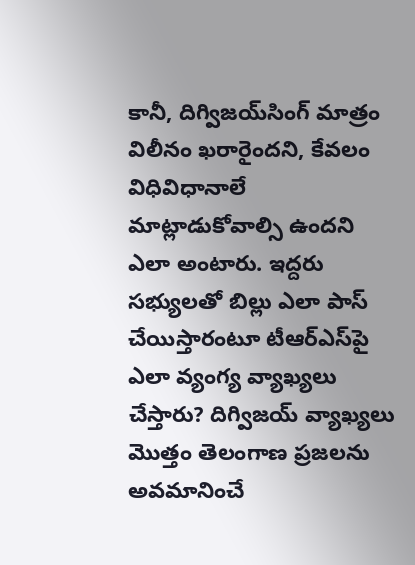కానీ, దిగ్విజయ్‌సింగ్ మాత్రం విలీనం ఖరారైందని, కేవలం విధివిధానాలే మాట్లాడుకోవాల్సి ఉందని ఎలా అంటారు. ఇద్దరు సభ్యులతో బిల్లు ఎలా పాస్ చేయిస్తారంటూ టీఆర్‌ఎస్‌పై ఎలా వ్యంగ్య వ్యాఖ్యలు చేస్తారు? దిగ్విజయ్ వ్యాఖ్యలు మొత్తం తెలంగాణ ప్రజలను అవమానించే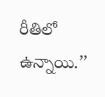రీతిలో ఉన్నాయి.’’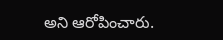అని ఆరోపించారు.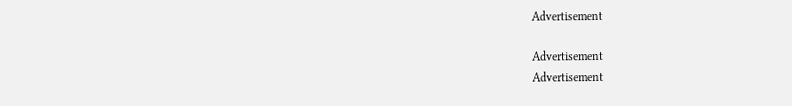Advertisement

Advertisement
Advertisement